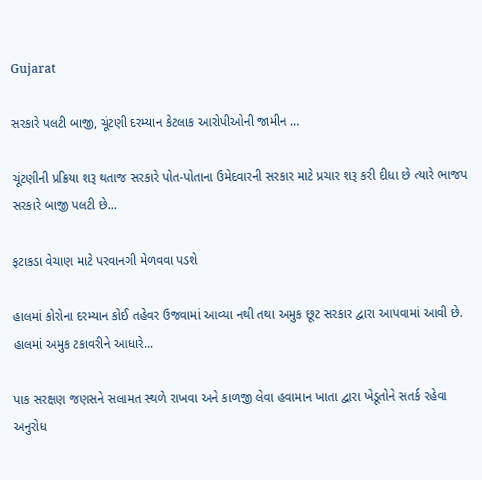Gujarat

સરકારે પલટી બાજી, ચૂંટણી દરમ્યાન કેટલાક આરોપીઓની જામીન …

ચૂંટણીની પ્રક્રિયા શરૂ થતાજ સરકારે પોત-પોતાના ઉમેદવારની સરકાર માટે પ્રચાર શરૂ કરી દીધા છે ત્યારે ભાજપ સરકારે બાજી પલટી છે...

ફટાકડા વેચાણ માટે પરવાનગી મેળવવા પડશે

હાલમાં કોરોના દરમ્યાન કોઈ તહેવર ઉજવામાં આવ્યા નથી તથા અમુક છૂટ સરકાર દ્વારા આપવામાં આવી છે. હાલમાં અમુક ટકાવરીને આધારે...

પાક સરક્ષણ જણસને સલામત સ્થળે રાખવા અને કાળજી લેવા હવામાન ખાતા દ્વારા ખેડૂતોને સતર્ક રહેવા અનુરોધ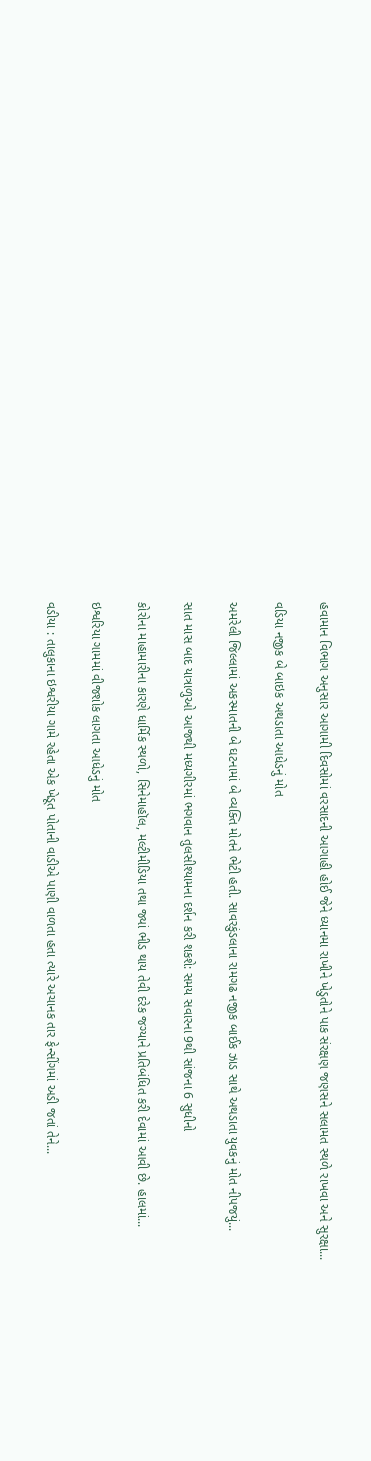હવામાન વિભાગ અનુસાર આગામી દિવસોમાં વરસાદની આગાહી હોઈ જેને ધ્યાનમા રાખીને ખેડુતોને પાક સંરક્ષણ જણસને સલામત સ્થળે રાખવા અને સુરક્ષા...

વડિયા નજીક બે બાઇક અથડાતા આધેડનું મોત

અમરેલી જિલ્લામાં અકસ્માતની બે ઘટનામાં બે વ્યક્તિ મોતને ભેટી હતી. સાવરકુંડલાના રામગઢ નજીક બાઈક ઝાડ સાથે અથડાતા યુવકનું મોત નીપજયું...

સાત માસ બાદ યાત્રાળુઓ આજથી મધ્યગીરમાં ભગવાન તુલસીશ્યામના દર્શન કરી શકશે: સમય સવારના 9થી સાંજના 6 સુધીનો

કોરોના માહામારીના કારણે ધાર્મિક સ્થળો, સિનેમાહૉલ, મલ્ટીમીડિયા તથા જ્યાં ભીડ થાય તેવી દરેક જગ્યાને પ્રતિબંધિત કરી દેવામાં આવી છે. હાલમાં...

ઇશ્વરિયા ગામમાં વીજશોક લાગતા આધેડનું મોત

વડીયા : તાલુકાના ઇશ્વરીયા ગામે રહેતા એક ખેડૂત પોતાની વાડીએ પાણી વાળતા હતા ત્યારે અચાનક તાર ફેન્સીંગમાં અડી જતાં તેને...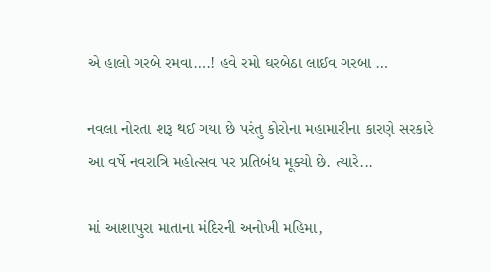એ હાલો ગરબે રમવા….! હવે રમો ઘરબેઠા લાઈવ ગરબા …

નવલા નોરતા શરૂ થઈ ગયા છે પરંતુ કોરોના મહામારીના કારણે સરકારે આ વર્ષે નવરાત્રિ મહોત્સવ પર પ્રતિબંધ મૂક્યો છે. ત્યારે...

માં આશાપુરા માતાના મંદિરની અનોખી મહિમા,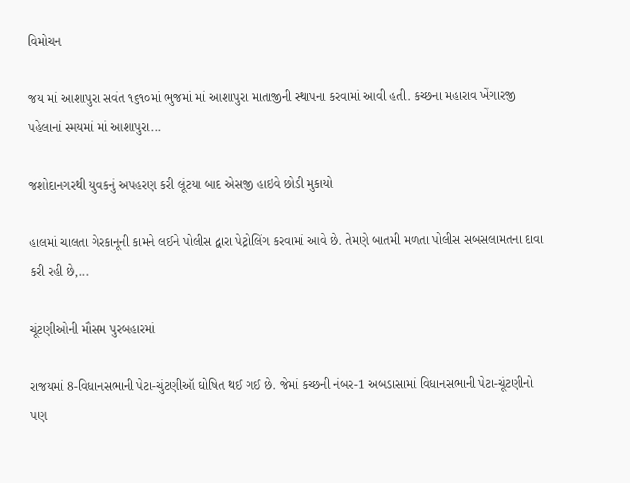વિમોચન

જય માં આશાપુરા સવંત ૧૬૧૦માં ભુજમાં માં આશાપુરા માતાજીની સ્થાપના કરવામાં આવી હતી. કચ્છના મહારાવ ખેંગારજી પહેલાનાં સ્મયમાં માં આશાપુરા...

જશોદાનગરથી યુવકનું અપહરણ કરી લૂંટયા બાદ એસજી હાઇવે છોડી મુકાયો

હાલમાં ચાલતા ગેરકાનૂની કામને લઈને પોલીસ દ્વારા પેટ્રોલિંગ કરવામાં આવે છે. તેમણે બાતમી મળતા પોલીસ સબસલામતના દાવા કરી રહી છે,...

ચૂંટણીઓની મૌસમ પુરબહારમાં

રાજયમાં 8-વિધાનસભાની પેટા-ચુંટણીઑ ઘોષિત થઈ ગઈ છે. જેમાં કચ્છની નંબર-1 અબડાસામાં વિધાનસભાની પેટા-ચૂંટણીનો પણ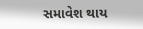સમાવેશ થાય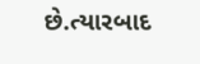છે.ત્યારબાદ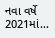નવા વર્ષે 2021માં...